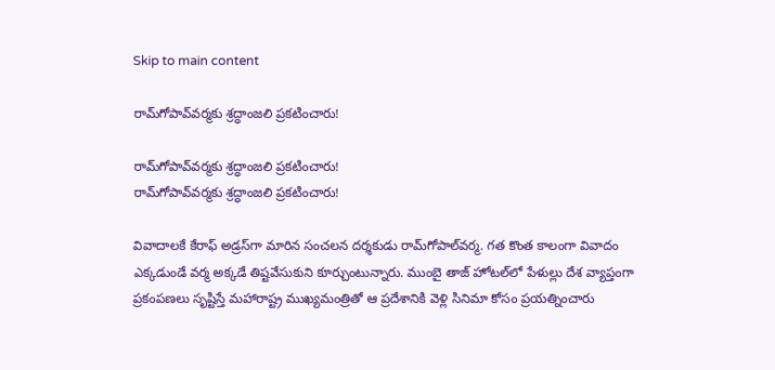Skip to main content

రామ్‌గోపావ్‌వ‌ర్మ‌కు శ్ర‌ద్ధాంజ‌లి ప్ర‌క‌టించారు!

రామ్‌గోపావ్‌వ‌ర్మ‌కు శ్ర‌ద్ధాంజ‌లి ప్ర‌క‌టించారు!
రామ్‌గోపావ్‌వ‌ర్మ‌కు శ్ర‌ద్ధాంజ‌లి ప్ర‌క‌టించారు!

వివాదాల‌కే కేరాఫ్ అడ్ర‌స్‌గా మారిన సంచ‌ల‌న ద‌ర్శ‌కుడు రామ్‌గోపాల్‌వ‌ర్మ‌. గ‌త కొంత కాలంగా వివాదం ఎక్క‌డుండే వ‌ర్మ అక్క‌డే తిష్ట‌వేసుకుని కూర్చుంటున్నారు. ముంబై తాజ్ హోట‌ల్‌లో పేళుల్లు దేశ వ్యాప్తంగా ప్ర‌కంప‌ణ‌లు సృష్టిస్తే మ‌హారాష్ట్ర ముఖ్య‌మంత్రితో ఆ ప్ర‌దేశానికి వెళ్లి సినిమా కోసం ప్ర‌య‌త్నించారు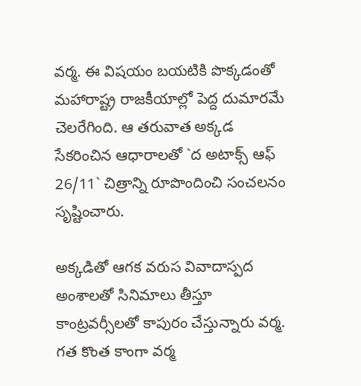వ‌ర్మ‌. ఈ విష‌యం బ‌య‌టికి పొక్క‌డంతో మ‌హారాష్ట్ర రాజ‌కీయాల్లో పెద్ద దుమార‌మే చెల‌రేగింది. ఆ త‌రువాత అక్క‌డ సేక‌రించిన ఆధారాల‌తో `ద అటాక్స్ ఆఫ్ 26/11` చిత్రాన్ని రూపొందించి సంచ‌ల‌నం సృష్టించారు.

అక్క‌డితో ఆగ‌క వ‌రుస వివాదాస్ప‌ద అంశాల‌తో సినిమాలు తీస్తూ కాంట్ర‌వ‌ర్సీల‌తో కాపురం చేస్తున్నారు వ‌ర్మ‌. గ‌త కొంత కాంగా వ‌ర్మ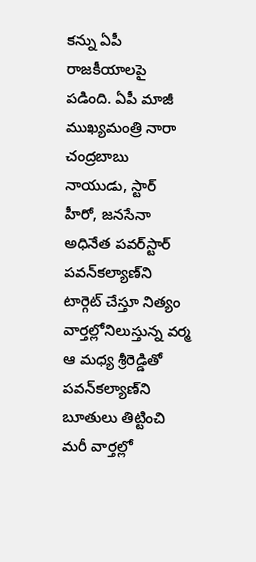క‌న్ను ఏపీ రాజ‌కీయాల‌పై ప‌డింది. ఏపీ మాజీ ముఖ్య‌మంత్రి నారా చంద్ర‌బాబు నాయుడు, స్టార్ హీరో, జ‌న‌సేనా అధినేత ప‌వ‌ర్‌స్టార్ ప‌వ‌న్‌క‌ల్యాణ్‌ని టార్గెట్ చేస్తూ నిత్యం వార్త‌ల్లోనిలుస్తున్న వ‌ర్మ ఆ మ‌ధ్య శ్రీ‌రెడ్డితో ప‌వ‌న్‌క‌ల్యాణ్‌ని బూతులు తిట్టించి మ‌రీ వార్త‌ల్లో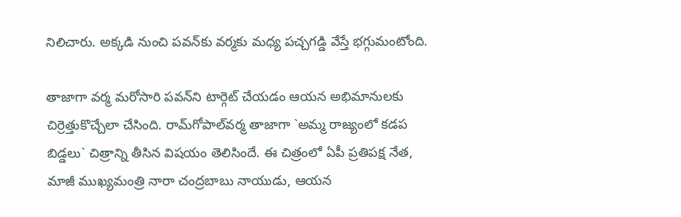నిలిచారు. అక్క‌డి నుంచి ప‌వ‌న్‌కు వ‌ర్మ‌కు మ‌ధ్య ప‌చ్చ‌గ‌డ్డి వేస్తే భ‌గ్గుమంటోంది.

తాజాగా వ‌ర్మ మ‌రోసారి ప‌వ‌న్‌ని టార్గెట్ చేయ‌డం ఆయ‌న అభిమానుల‌కు చిర్రెత్తుకొచ్చేలా చేసింది. రామ్‌గోపాల్‌వ‌ర్మ తాజాగా `అమ్మ రాజ్యంలో క‌డ‌ప బిడ్డ‌లు` చిత్రాన్ని తీసిన విష‌యం తెలిసిందే. ఈ చిత్రంలో ఏపీ ప్ర‌తిప‌క్ష నేత, మాజీ ముఖ్య‌మంత్రి నారా చంద్ర‌బాబు నాయుడు, ఆయ‌న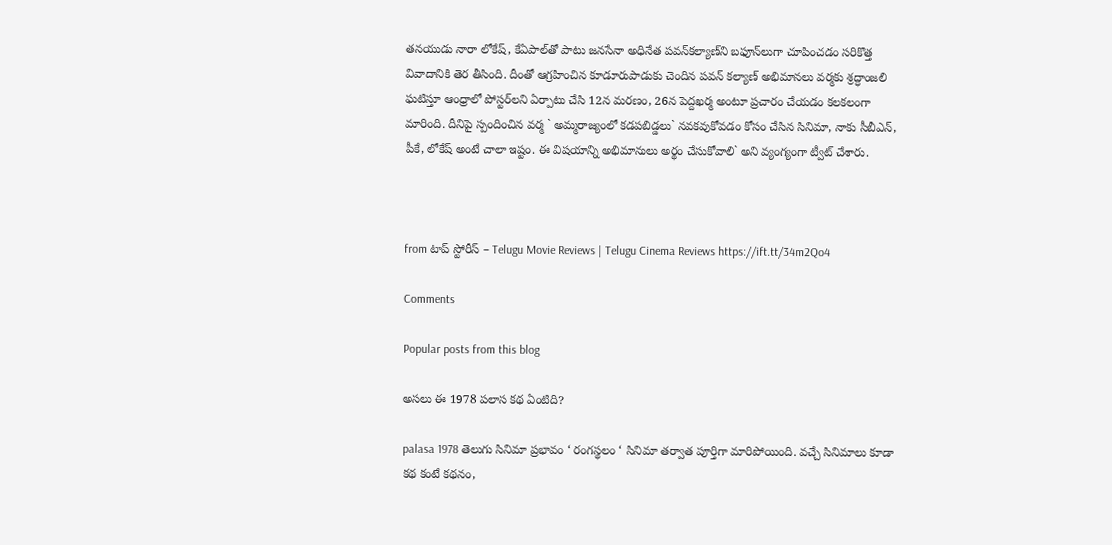త‌న‌యుడు నారా లోకేష్‌, కేఏపాల్‌తో పాటు జ‌న‌సేనా అధినేత ప‌వ‌న్‌క‌ల్యాణ్‌ని బ‌ఫూన్‌లుగా చూపించ‌డం స‌రికొత్త వివాదానికి తెర తీసింది. దీంతో ఆగ్ర‌హించిన కూడూరుపాడుకు చెందిన‌ ప‌వ‌న్‌ క‌ల్యాణ్ అభిమాన‌లు వ‌ర్మకు శ్ర‌ద్ధాంజ‌లి ఘ‌టిస్తూ ఆంధ్రాలో పోస్ట‌ర్‌ల‌ని ఏర్పాటు చేసి 12న మ‌ర‌ణం, 26న పెద్ద‌ఖ‌ర్మ అంటూ ప్ర‌చారం చేయ‌డం క‌ల‌క‌లంగా మారింది. దీనిపై స్పందించిన వ‌ర్మ ` అమ్మ‌రాజ్యంలో క‌డ‌ప‌బిడ్డ‌లు` న‌వ‌క‌వుకోవ‌డం కోసం చేసిన సినిమా, నాకు సీబీఎన్‌, పీకే, లోకేష్ అంటే చాలా ఇష్టం. ఈ విష‌యాన్ని అభిమానులు అర్థం చేసుకోవాలి` అని వ్యంగ్యంగా ట్వీట్ చేశారు.



from టాప్ స్టోరీస్ – Telugu Movie Reviews | Telugu Cinema Reviews https://ift.tt/34m2Qo4

Comments

Popular posts from this blog

అసలు ఈ 1978 పలాస కథ ఏంటిది?

palasa 1978 తెలుగు సినిమా ప్రభావం ‘ రంగస్థలం ‘ సినిమా తర్వాత పూర్తిగా మారిపోయింది. వచ్చే సినిమాలు కూడా కథ కంటే కథనం,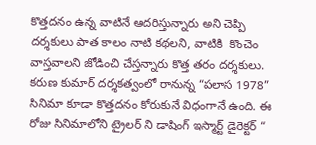కొత్తదనం ఉన్న వాటినే ఆదరిస్తున్నారు అని చెప్పి దర్శకులు పాత కాలం నాటి కథలని, వాటికి  కొంచెం వాస్తవాలని జోడించి చేస్తన్నారు కొత్త తరం దర్శకులు. కరుణ కుమార్ దర్శకత్వంలో రానున్న “పలాస 1978” సినిమా కూడా కొత్తదనం కోరుకునే విధంగానే ఉంది. ఈ రోజు సినిమాలోని ట్రైలర్ ని డాషింగ్ ఇస్మార్ట్ డైరెక్టర్ “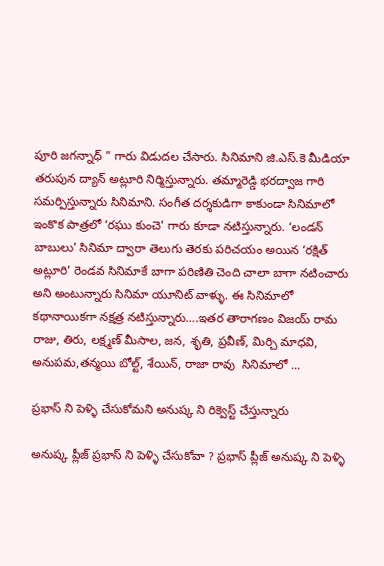పూరి జగన్నాధ్ ” గారు విడుదల చేసారు. సినిమాని జి.ఎస్.కె మీడియా తరుపున ద్యాన్ అట్లూరి నిర్మిస్తున్నారు. తమ్మారెడ్డి భరద్వాజ గారి సమర్పిస్తున్నారు సినిమాని. సంగీత దర్శకుడిగా కాకుండా సినిమాలో ఇంకొక పాత్రలో ‘రఘు కుంచె’ గారు కూడా నటిస్తున్నారు. ‘లండన్ బాబులు’ సినిమా ద్వారా తెలుగు తెరకు పరిచయం అయిన ‘రక్షిత్ అట్లూరి’ రెండవ సినిమాకే బాగా పరిణితి చెంది చాలా బాగా నటించారు అని అంటున్నారు సినిమా యూనిట్ వాళ్ళు. ఈ సినిమాలో కథానాయికగా నక్షత్ర నటిస్తున్నారు….ఇతర తారాగణం విజయ్ రామ రాజు, తిరు, లక్ష్మణ్ మీసాల, జన, శృతి, ప్రవీణ్, మిర్చి మాధవి, అనుపమ,తన్మయి బోల్ట్, శేయిన్, రాజా రావు  సినిమాలో ...

ప్రభాస్ ని పెళ్ళి చేసుకోమని అనుష్క ని రిక్వెస్ట్ చేస్తున్నారు

అనుష్క ప్లీజ్ ప్రభాస్ ని పెళ్ళి చేసుకోవా ? ప్రభాస్ ప్లీజ్ అనుష్క ని పెళ్ళి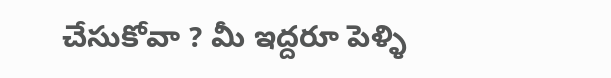చేసుకోవా ? మీ ఇద్దరూ పెళ్ళి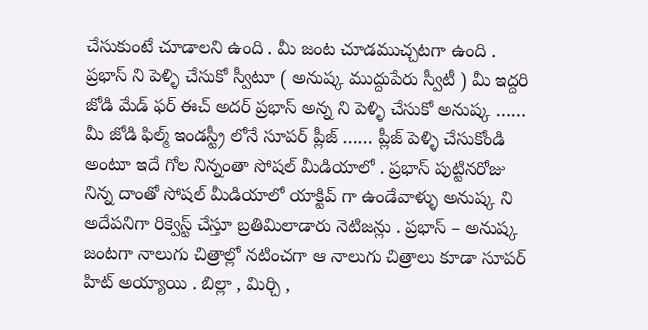చేసుకుంటే చూడాలని ఉంది . మీ జంట చూడముచ్చటగా ఉంది . ప్రభాస్ ని పెళ్ళి చేసుకో స్వీటూ ( అనుష్క ముద్దుపేరు స్వీటీ ) మీ ఇద్దరి జోడి మేడ్ ఫర్ ఈచ్ అదర్ ప్రభాస్ అన్న ని పెళ్ళి చేసుకో అనుష్క …… మీ జోడి ఫిల్మ్ ఇండస్ట్రీ లోనే సూపర్ ప్లీజ్ …… ప్లీజ్ పెళ్ళి చేసుకోండి అంటూ ఇదే గోల నిన్నంతా సోషల్ మీడియాలో . ప్రభాస్ పుట్టినరోజు నిన్న దాంతో సోషల్ మీడియాలో యాక్టివ్ గా ఉండేవాళ్ళు అనుష్క ని అదేపనిగా రిక్వెస్ట్ చేస్తూ బ్రతిమిలాడారు నెటిజన్లు . ప్రభాస్ – అనుష్క జంటగా నాలుగు చిత్రాల్లో నటించగా ఆ నాలుగు చిత్రాలు కూడా సూపర్ హిట్ అయ్యాయి . బిల్లా , మిర్చి ,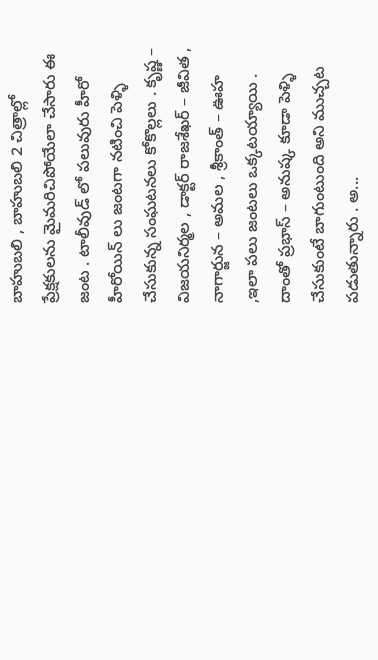బాహుబలి , బాహుబలి 2 చిత్రాల్లో ప్రేక్షకులను మైమరిచిపోయేలా చేసారు ఈ జంట . టాలీవుడ్ లో పలువురు హీరో హీరోయిన్ లు జంటగా నటించి పెళ్ళి చేసుకున్న సంఘటనలు కోకొల్లలు . కృష్ణ – విజయనిర్మల , డాక్టర్ రాజశేఖర్ – జీవిత , నాగార్జున – అమల , శ్రీకాంత్ – ఊహ ,ఇలా పలు జంటలు ఒక్కటయ్యాయి . దాంతో ప్రభాస్ – అనుష్క కూడా పెళ్ళి చేసుకుంటే బాగుంటుంది అని ముచ్చట పడుతున్నారు . అ...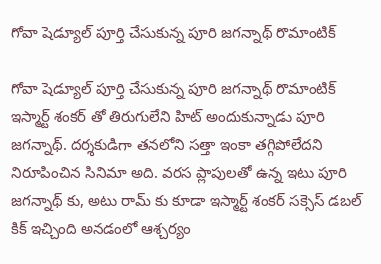గోవా షెడ్యూల్ పూర్తి చేసుకున్న పూరి జగన్నాథ్ రొమాంటిక్

గోవా షెడ్యూల్ పూర్తి చేసుకున్న పూరి జగన్నాథ్ రొమాంటిక్ ఇస్మార్ట్ శంకర్ తో తిరుగులేని హిట్ అందుకున్నాడు పూరి జగన్నాథ్. దర్శకుడిగా తనలోని సత్తా ఇంకా తగ్గిపోలేదని నిరూపించిన సినిమా అది. వరస ప్లాపులతో ఉన్న ఇటు పూరి జగన్నాథ్ కు, అటు రామ్ కు కూడా ఇస్మార్ట్ శంకర్ సక్సెస్ డబల్ కిక్ ఇచ్చింది అనడంలో ఆశ్చర్యం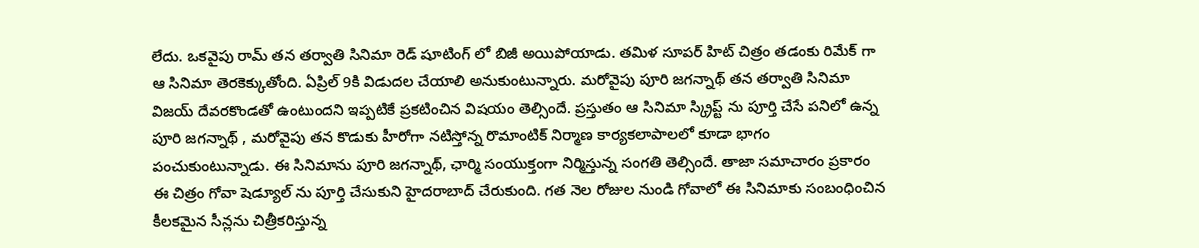లేదు. ఒకవైపు రామ్ తన తర్వాతి సినిమా రెడ్ షూటింగ్ లో బిజీ అయిపోయాడు. తమిళ సూపర్ హిట్ చిత్రం తడంకు రిమేక్ గా ఆ సినిమా తెరకెక్కుతోంది. ఏప్రిల్ 9కి విడుదల చేయాలి అనుకుంటున్నారు. మరోవైపు పూరి జగన్నాథ్ తన తర్వాతి సినిమా విజయ్ దేవరకొండతో ఉంటుందని ఇప్పటికే ప్రకటించిన విషయం తెల్సిందే. ప్రస్తుతం ఆ సినిమా స్క్రిప్ట్ ను పూర్తి చేసే పనిలో ఉన్న పూరి జగన్నాథ్ , మరోవైపు తన కొడుకు హీరోగా నటిస్తోన్న రొమాంటిక్ నిర్మాణ కార్యకలాపాలలో కూడా భాగం పంచుకుంటున్నాడు. ఈ సినిమాను పూరి జగన్నాథ్, ఛార్మి సంయుక్తంగా నిర్మిస్తున్న సంగతి తెల్సిందే. తాజా సమాచారం ప్రకారం ఈ చిత్రం గోవా షెడ్యూల్ ను పూర్తి చేసుకుని హైదరాబాద్ చేరుకుంది. గత నెల రోజుల నుండి గోవాలో ఈ సినిమాకు సంబంధించిన కీలకమైన సీన్లను చిత్రీకరిస్తున్న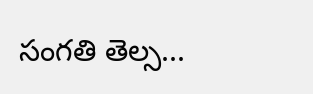సంగతి తెల్స...